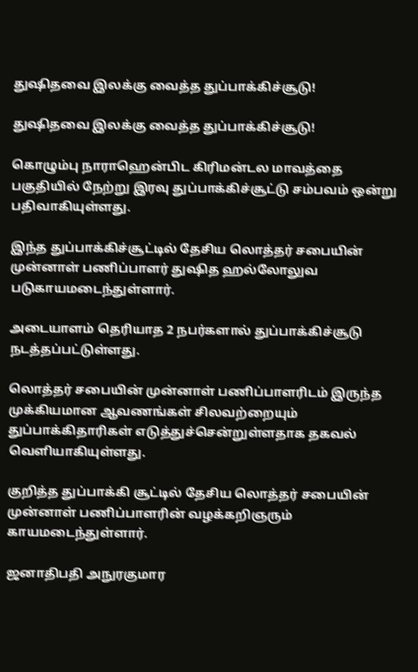துஷிதவை இலக்கு வைத்த துப்பாக்கிச்சூடு!

துஷிதவை இலக்கு வைத்த துப்பாக்கிச்சூடு!

கொழும்பு நாராஹென்பிட கிரிமன்டல மாவத்தை பகுதியில் நேற்று இரவு துப்பாக்கிச்சூட்டு சம்பவம் ஒன்று பதிவாகியுள்ளது.

இந்த துப்பாக்கிச்சூட்டில் தேசிய லொத்தர் சபையின் முன்னாள் பணிப்பாளர் துஷித ஹல்லோலுவ படுகாயமடைந்துள்ளார்.

அடையாளம் தெரியாத 2 நபர்களால் துப்பாக்கிச்சூடு நடத்தப்பட்டுள்ளது.

லொத்தர் சபையின் முன்னாள் பணிப்பாளரிடம் இருந்த முக்கியமான ஆவணங்கள் சிலவற்றையும் துப்பாக்கிதாரிகள் எடுத்துச்சென்றுள்ளதாக தகவல் வெளியாகியுள்ளது.

குறித்த துப்பாக்கி சூட்டில் தேசிய லொத்தர் சபையின் முன்னாள் பணிப்பாளரின் வழக்கறிஞரும் காயமடைந்துள்ளார்.

ஜனாதிபதி அநுரகுமார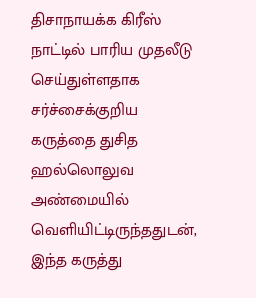திசாநாயக்க கிரீஸ் நாட்டில் பாரிய முதலீடு செய்துள்ளதாக சர்ச்சைக்குறிய கருத்தை துசித ஹல்லொலுவ அண்மையில் வெளியிட்டிருந்ததுடன், இந்த கருத்து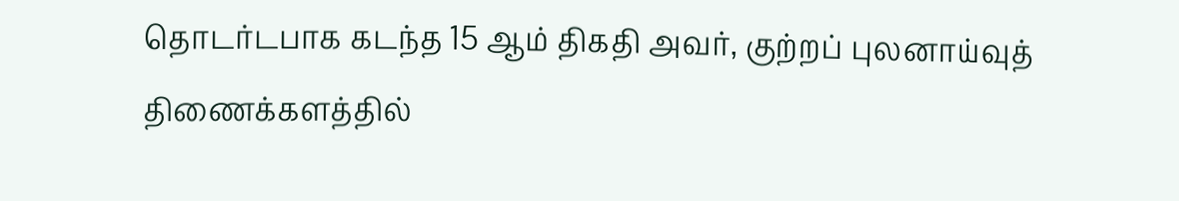தொடர்டபாக கடந்த 15 ஆம் திகதி அவர், குற்றப் புலனாய்வுத் திணைக்களத்தில்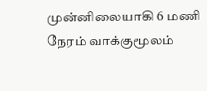முன்னிலையாகி 6 மணி நேரம் வாக்குமூலம்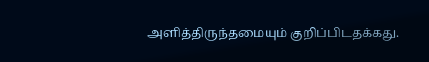அளித்திருந்தமையும் குறிப்பிடதக்கது.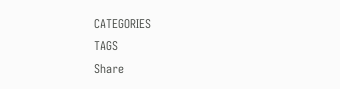CATEGORIES
TAGS
Share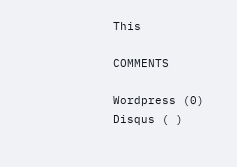This

COMMENTS

Wordpress (0)
Disqus ( )